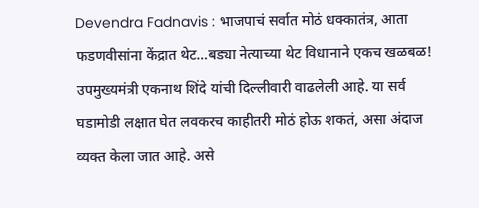Devendra Fadnavis : भाजपाचं सर्वात मोठं धक्कातंत्र, आता फडणवीसांना केंद्रात थेट…बड्या नेत्याच्या थेट विधानाने एकच खळबळ!
उपमुख्यमंत्री एकनाथ शिंदे यांची दिल्लीवारी वाढलेली आहे. या सर्व घडामोडी लक्षात घेत लवकरच काहीतरी मोठं होऊ शकतं, असा अंदाज व्यक्त केला जात आहे. असे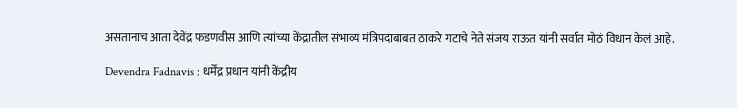असतानाच आता देवेंद्र फडणवीस आणि त्यांच्या केंद्रातील संभाव्य मंत्रिपदाबाबत ठाकरे गटाचे नेते संजय राऊत यांनी सर्वात मोठं विधान केलं आहे.

Devendra Fadnavis : धर्मेंद्र प्रधान यांनी केंद्रीय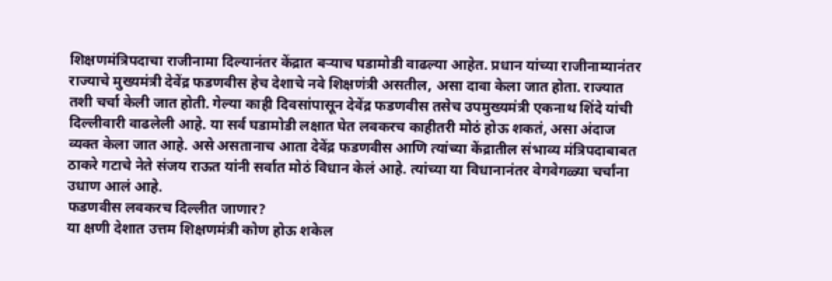शिक्षणमंत्रिपदाचा राजीनामा दिल्यानंतर केंद्रात बऱ्याच घडामोडी वाढल्या आहेत. प्रधान यांच्या राजीनाम्यानंतर राज्याचे मुख्यमंत्री देवेंद्र फडणवीस हेच देशाचे नवे शिक्षणंत्री असतील, असा दावा केला जात होता. राज्यात तशी चर्चा केली जात होती. गेल्या काही दिवसांपासून देवेंद्र फडणवीस तसेच उपमुख्यमंत्री एकनाथ शिंदे यांची दिल्लीवारी वाढलेली आहे. या सर्व घडामोडी लक्षात घेत लवकरच काहीतरी मोठं होऊ शकतं, असा अंदाज व्यक्त केला जात आहे. असे असतानाच आता देवेंद्र फडणवीस आणि त्यांच्या केंद्रातील संभाव्य मंत्रिपदाबाबत ठाकरे गटाचे नेते संजय राऊत यांनी सर्वात मोठं विधान केलं आहे. त्यांच्या या विधानानंतर वेगवेगळ्या चर्चांना उधाण आलं आहे.
फडणवीस लवकरच दिल्लीत जाणार?
या क्षणी देशात उत्तम शिक्षणमंत्री कोण होऊ शकेल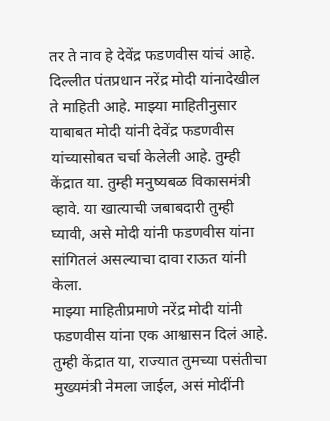तर ते नाव हे देवेंद्र फडणवीस यांचं आहे. दिल्लीत पंतप्रधान नरेंद्र मोदी यांनादेखील ते माहिती आहे. माझ्या माहितीनुसार याबाबत मोदी यांनी देवेंद्र फडणवीस यांच्यासोबत चर्चा केलेली आहे. तुम्ही केंद्रात या. तुम्ही मनुष्यबळ विकासमंत्री व्हावे. या खात्याची जबाबदारी तुम्ही घ्यावी, असे मोदी यांनी फडणवीस यांना सांगितलं असल्याचा दावा राऊत यांनी केला.
माझ्या माहितीप्रमाणे नरेंद्र मोदी यांनी फडणवीस यांना एक आश्वासन दिलं आहे. तुम्ही केंद्रात या, राज्यात तुमच्या पसंतीचा मुख्यमंत्री नेमला जाईल, असं मोदींनी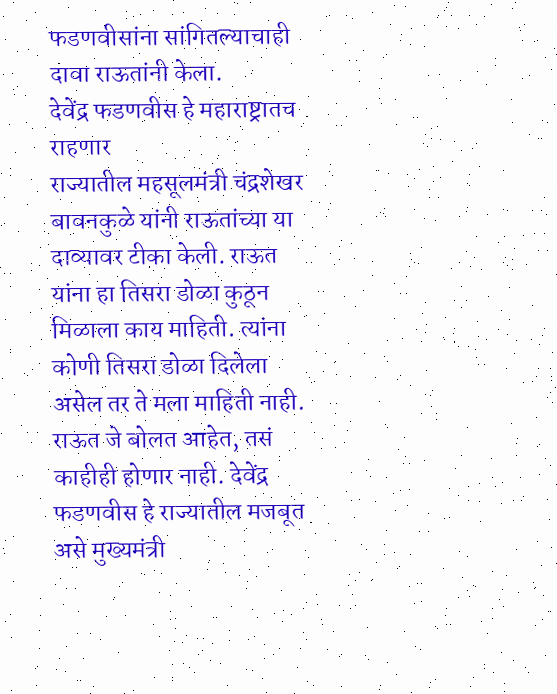फडणवीसांना सांगितल्याचाही दावा राऊतांनी केला.
देवेंद्र फडणवीस हे महाराष्ट्रातच राहणार
राज्यातील महसूलमंत्री चंद्रशेखर बावनकुळे यांनी राऊतांच्या या दाव्यावर टीका केली. राऊत यांना हा तिसरा डोळा कुठून मिळाला काय माहिती. त्यांना कोणी तिसरा डोळा दिलेला असेल तर ते मला माहिती नाही. राऊत जे बोलत आहेत, तसं काहीही होणार नाही. देवेंद्र फडणवीस हे राज्यातील मजबूत असे मुख्यमंत्री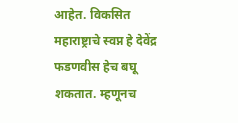आहेत. विकसित महाराष्ट्राचे स्वप्न हे देवेंद्र फडणवीस हेच बघू शकतात. म्हणूनच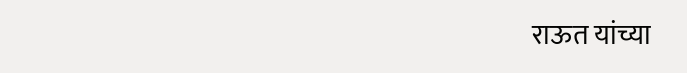राऊत यांच्या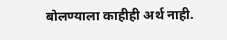बोलण्याला काहीही अर्थ नाही.